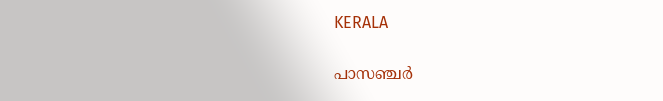KERALA

പാസഞ്ചർ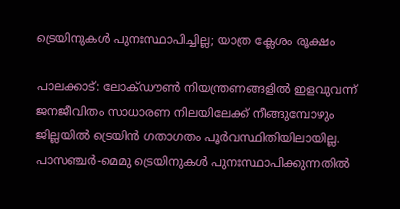ട്രെയിനുകൾ പുനഃസ്ഥാപിച്ചില്ല; യാത്ര ക്ലേശം രൂക്ഷം

പാലക്കാട്: ലോക്ഡൗൺ നിയന്ത്രണങ്ങളിൽ ഇളവുവന്ന് ജനജീവിതം സാധാരണ നിലയിലേക്ക് നീങ്ങുമ്പോഴും ജില്ലയിൽ ട്രെയിൻ ഗതാഗതം പൂർവസ്ഥിതിയിലായില്ല. പാസഞ്ചർ-മെമു ട്രെയിനുകൾ പുനഃസ്ഥാപിക്കുന്നതിൽ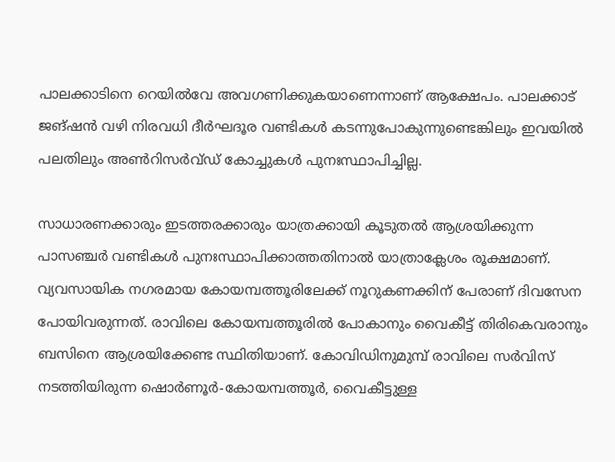പാലക്കാടിനെ റെയിൽവേ അവഗണിക്കുകയാണെന്നാണ് ആക്ഷേപം. പാലക്കാട് ജങ്ഷൻ വഴി നിരവധി ദീർഘദൂര വണ്ടികൾ കടന്നുപോകുന്നുണ്ടെങ്കിലും ഇവയിൽ പലതിലും അൺറിസർവ്ഡ് കോച്ചുകൾ പുനഃസ്ഥാപിച്ചില്ല.

സാധാരണക്കാരും ഇടത്തരക്കാരും യാത്രക്കായി കൂടുതൽ ആശ്രയിക്കുന്ന പാസഞ്ചർ വണ്ടികൾ പുനഃസ്ഥാപിക്കാത്തതിനാൽ യാത്രാക്ലേശം രൂക്ഷമാണ്. വ്യവസായിക നഗരമായ കോയമ്പത്തൂരിലേക്ക് നൂറുകണക്കിന് പേരാണ് ദിവസേന പോയിവരുന്നത്. രാവിലെ കോയമ്പത്തൂരിൽ പോകാനും വൈകീട്ട് തിരികെവരാനും ബസിനെ ആശ്രയിക്കേണ്ട സ്ഥിതിയാണ്. കോവിഡിനുമുമ്പ് രാവിലെ സർവിസ് നടത്തിയിരുന്ന ഷൊർണൂർ-കോയമ്പത്തൂർ, വൈകീട്ടുള്ള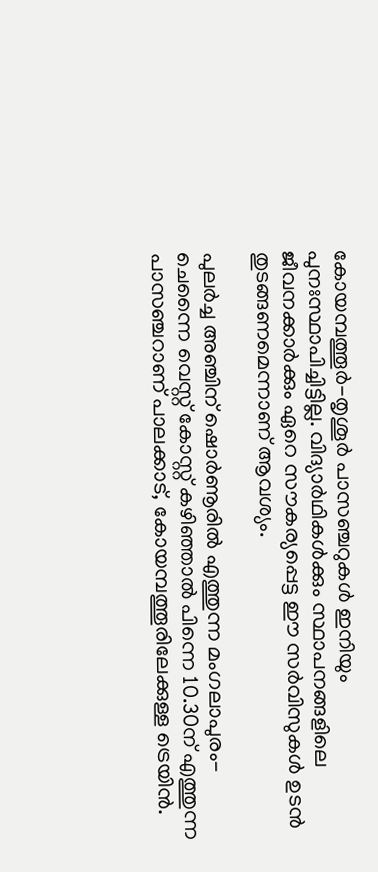കോയമ്പത്തൂർ-തൃശൂർ പാസഞ്ചറുകൾ ഇനിയും പുനഃസ്ഥാപിച്ചിട്ടില്ല. വിദ്യാർഥികൾക്കും സ്ഥാപനങ്ങളിലെ ജീവനക്കാർക്കും ഏറെ സൗകര്യപ്പെട്ട ഈ സർവിസുകൾ ഉടൻ തുടങ്ങണമെന്നാണ് ആവശ്യം.

പുലർച്ച അഞ്ചിന് ഷൊർണൂരിൽ എത്തുന്ന മംഗലാപുരം-ചെന്നൈ വെസ്റ്റ് കോസ്റ്റ് കഴിഞ്ഞാൽ പിന്നെ 10.30ന് എത്തുന്ന പാസഞ്ചറാണ് പാലക്കാട്, കോയമ്പത്തൂരിലേക്കുള്ള ട്രെയിൻ.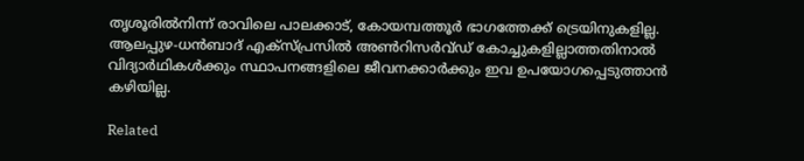തൃശൂരിൽനിന്ന് രാവിലെ പാലക്കാട്, കോയമ്പത്തൂർ ഭാഗത്തേക്ക് ട്രെയിനുകളില്ല. ആലപ്പുഴ-ധൻബാദ് എക്സ്പ്രസിൽ അൺറിസർവ്ഡ് കോച്ചുകളില്ലാത്തതിനാൽ വിദ്യാർഥികൾക്കും സ്ഥാപനങ്ങളിലെ ജീവനക്കാർക്കും ഇവ ഉപയോഗപ്പെടുത്താൻ കഴിയില്ല.

Related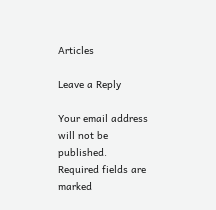Articles

Leave a Reply

Your email address will not be published. Required fields are marked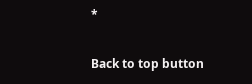*

Back to top button